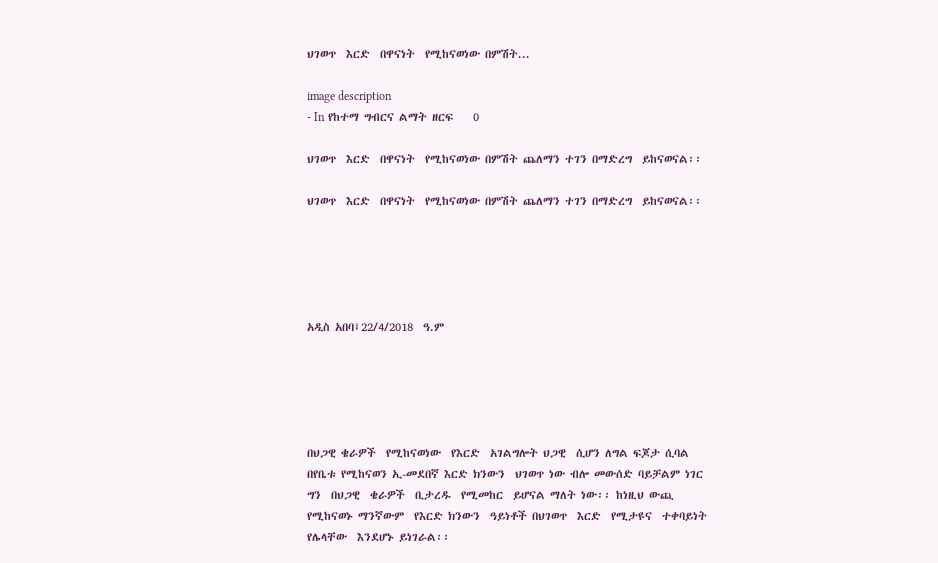ህገወጥ  እርድ  በዋናነት  የሚከናወነው በምሽት...

image description
- In የከተማ ግብርና ልማት ዘርፍ    0

ህገወጥ  እርድ  በዋናነት  የሚከናወነው በምሽት ጨለማን ተገን በማድረግ  ይከናወናል፡፡

ህገወጥ  እርድ  በዋናነት  የሚከናወነው በምሽት ጨለማን ተገን በማድረግ  ይከናወናል፡፡





አዲስ አበባ፤22/4/2018  ዓ.ም





በህጋዊ ቄራዎች  የሚከናወነው  የእርድ  አገልግሎት ህጋዊ  ሲሆን ለግል ፍጆታ ሲባል በየቤቱ የሚከናወን ኢ-መደበኛ እርድ ክንውን  ህገወጥ ነው ብሎ መውሰድ ባይቻልም ነገር ግን  በህጋዊ  ቄራዎች  ቢታረዱ  የሚመከር  ይሆናል ማለት ነው፡፡ ከነዚህ ውጪ የሚከናወኑ ማንኛውም  የእርድ ክንውን  ዓይነቶች በህገወጥ  እርድ  የሚታዩና  ተቀባይነት  የሌላቸው  እንደሆኑ ይነገራል፡፡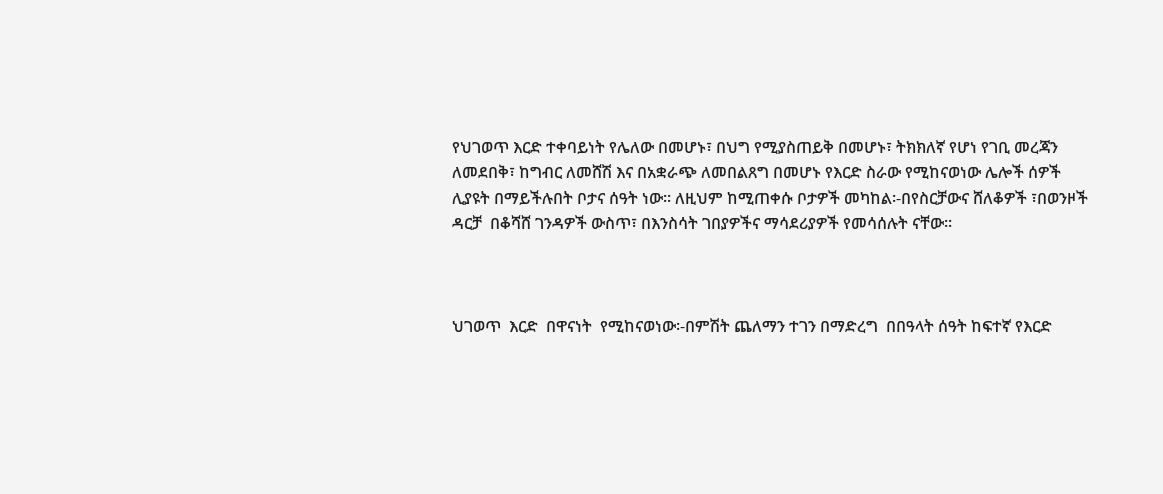የህገወጥ እርድ ተቀባይነት የሌለው በመሆኑ፣ በህግ የሚያስጠይቅ በመሆኑ፣ ትክክለኛ የሆነ የገቢ መረጃን ለመደበቅ፣ ከግብር ለመሸሽ እና በአቋራጭ ለመበልጸግ በመሆኑ የእርድ ስራው የሚከናወነው ሌሎች ሰዎች ሊያዩት በማይችሉበት ቦታና ሰዓት ነው፡፡ ለዚህም ከሚጠቀሱ ቦታዎች መካከል፡-በየስርቻውና ሸለቆዎች ፣በወንዞች ዳርቻ  በቆሻሸ ገንዳዎች ውስጥ፣ በእንስሳት ገበያዎችና ማሳደሪያዎች የመሳሰሉት ናቸው፡፡



ህገወጥ  እርድ  በዋናነት  የሚከናወነው፡-በምሽት ጨለማን ተገን በማድረግ  በበዓላት ሰዓት ከፍተኛ የእርድ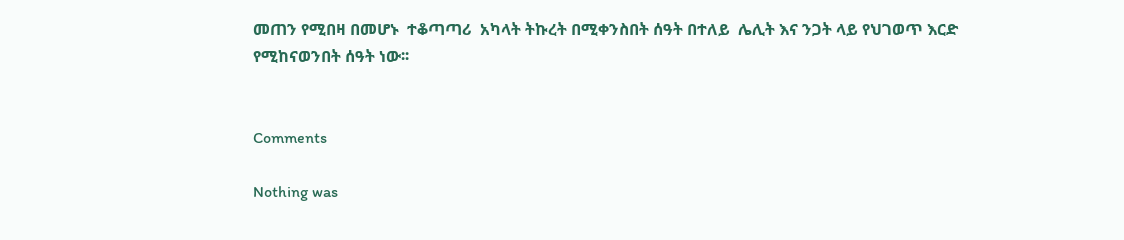መጠን የሚበዛ በመሆኑ  ተቆጣጣሪ  አካላት ትኩረት በሚቀንስበት ሰዓት በተለይ  ሌሊት እና ንጋት ላይ የህገወጥ እርድ የሚከናወንበት ሰዓት ነው፡፡


Comments

Nothing was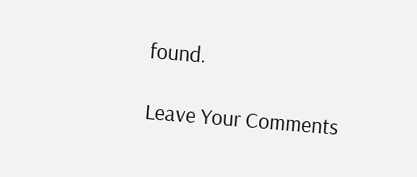found.

Leave Your Comments